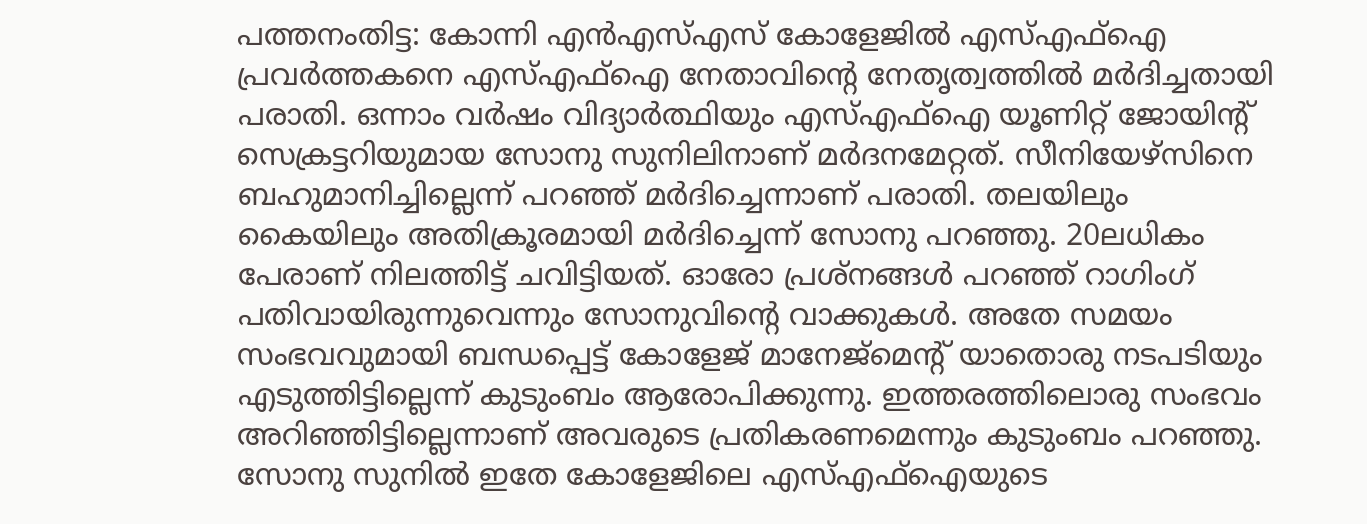പത്തനംതിട്ട: കോന്നി എൻഎസ്എസ് കോളേജിൽ എസ്എഫ്ഐ പ്രവർത്തകനെ എസ്എഫ്ഐ നേതാവിന്റെ നേതൃത്വത്തിൽ മർദിച്ചതായി പരാതി. ഒന്നാം വർഷം വിദ്യാർത്ഥിയും എസ്എഫ്ഐ യൂണിറ്റ് ജോയിന്റ് സെക്രട്ടറിയുമായ സോനു സുനിലിനാണ് മർദനമേറ്റത്. സീനിയേഴ്സിനെ ബഹുമാനിച്ചില്ലെന്ന് പറഞ്ഞ് മർദിച്ചെന്നാണ് പരാതി. തലയിലും കൈയിലും അതിക്രൂരമായി മർദിച്ചെന്ന് സോനു പറഞ്ഞു. 20ലധികം പേരാണ് നിലത്തിട്ട് ചവിട്ടിയത്. ഓരോ പ്രശ്നങ്ങൾ പറഞ്ഞ് റാഗിംഗ് പതിവായിരുന്നുവെന്നും സോനുവിന്റെ വാക്കുകൾ. അതേ സമയം സംഭവവുമായി ബന്ധപ്പെട്ട് കോളേജ് മാനേജ്മെന്റ് യാതൊരു നടപടിയും എടുത്തിട്ടില്ലെന്ന് കുടുംബം ആരോപിക്കുന്നു. ഇത്തരത്തിലൊരു സംഭവം അറിഞ്ഞിട്ടില്ലെന്നാണ് അവരുടെ പ്രതികരണമെന്നും കുടുംബം പറഞ്ഞു.
സോനു സുനിൽ ഇതേ കോളേജിലെ എസ്എഫ്ഐയുടെ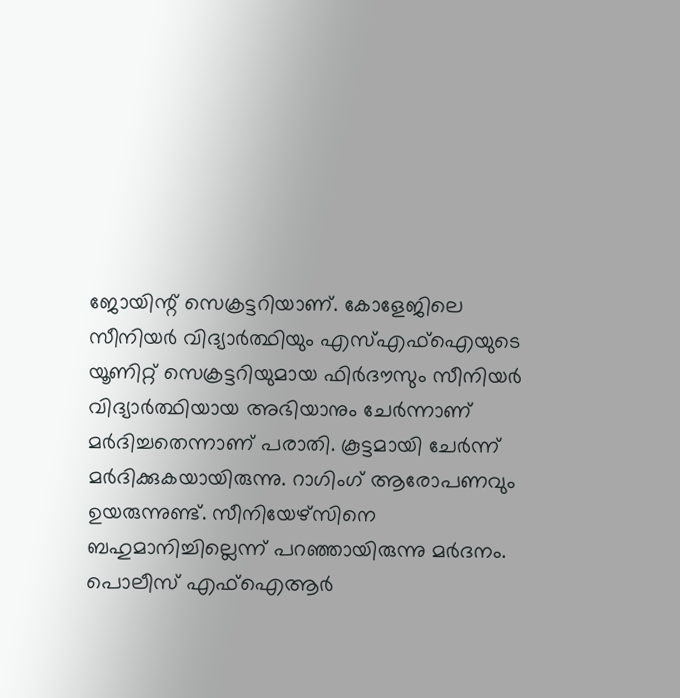ജോയിന്റ് സെക്രട്ടറിയാണ്. കോളേജിലെ സീനിയർ വിദ്യാർത്ഥിയും എസ്എഫ്ഐയുടെ യൂണിറ്റ് സെക്രട്ടറിയുമായ ഫിർദൗസും സീനിയർ വിദ്യാർത്ഥിയായ അഭിയാനും ചേർന്നാണ് മർദിച്ചതെന്നാണ് പരാതി. കൂട്ടമായി ചേർന്ന് മർദിക്കുകയായിരുന്നു. റാഗിംഗ് ആരോപണവും ഉയരുന്നുണ്ട്. സീനിയേഴ്സിനെ ബഹുമാനിച്ചില്ലെന്ന് പറഞ്ഞായിരുന്നു മർദനം. പൊലീസ് എഫ്ഐആർ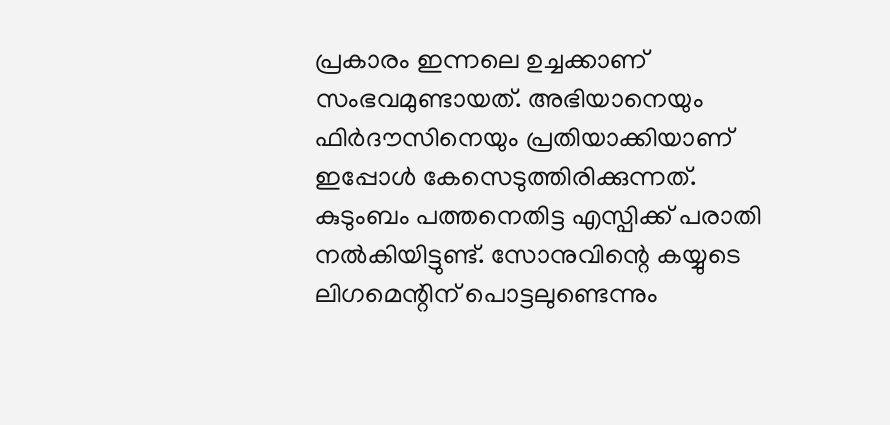പ്രകാരം ഇന്നലെ ഉച്ചക്കാണ് സംഭവമുണ്ടായത്. അഭിയാനെയും ഫിർദൗസിനെയും പ്രതിയാക്കിയാണ് ഇപ്പോൾ കേസെടുത്തിരിക്കുന്നത്. കുടുംബം പത്തനെതിട്ട എസ്പിക്ക് പരാതി നൽകിയിട്ടുണ്ട്. സോനുവിന്റെ കയ്യുടെ ലിഗമെന്റിന് പൊട്ടലുണ്ടെന്നും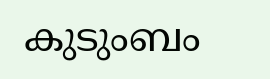കുടുംബം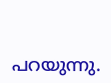പറയുന്നു.